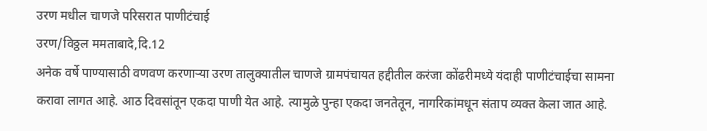उरण मधील चाणजे परिसरात पाणीटंचाई
उरण/विठ्ठल ममताबादे,दि.12
अनेक वर्षे पाण्यासाठी वणवण करणाऱ्या उरण तालुक्यातील चाणजे ग्रामपंचायत हद्दीतील करंजा कोंढरीमध्ये यंदाही पाणीटंचाईचा सामना करावा लागत आहे. आठ दिवसांतून एकदा पाणी येत आहे. त्यामुळे पुन्हा एकदा जनतेतून, नागरिकांमधून संताप व्यक्त केला जात आहे.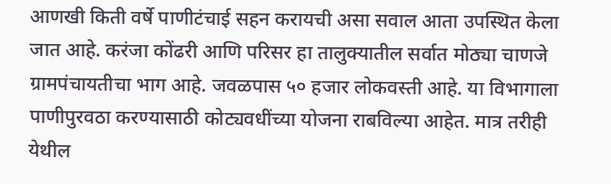आणखी किती वर्षे पाणीटंचाई सहन करायची असा सवाल आता उपस्थित केला जात आहे. करंजा कोंढरी आणि परिसर हा तालुक्यातील सर्वात मोठ्या चाणजे ग्रामपंचायतीचा भाग आहे. जवळपास ५० हजार लोकवस्ती आहे. या विभागाला पाणीपुरवठा करण्यासाठी कोट्यवधींच्या योजना राबविल्या आहेत. मात्र तरीही येथील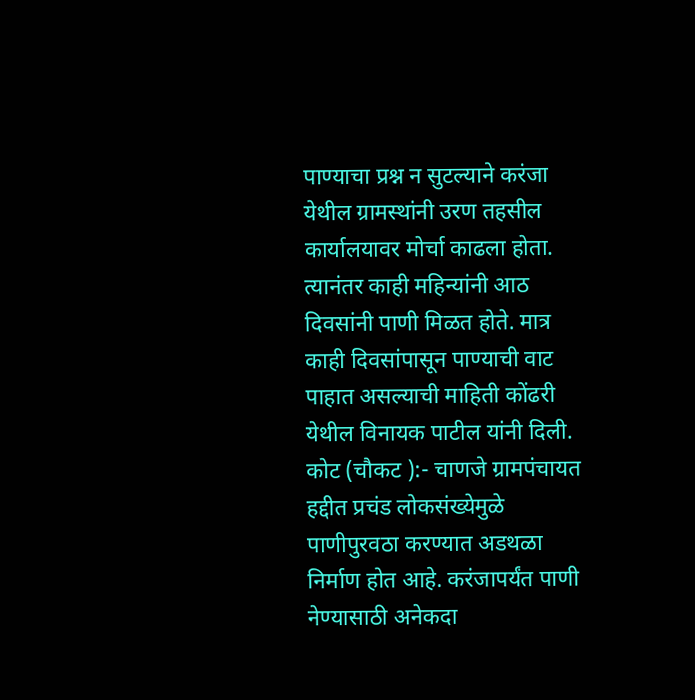पाण्याचा प्रश्न न सुटल्याने करंजा येथील ग्रामस्थांनी उरण तहसील कार्यालयावर मोर्चा काढला होता. त्यानंतर काही महिन्यांनी आठ दिवसांनी पाणी मिळत होते. मात्र काही दिवसांपासून पाण्याची वाट पाहात असल्याची माहिती कोंढरी येथील विनायक पाटील यांनी दिली. कोट (चौकट ):- चाणजे ग्रामपंचायत हद्दीत प्रचंड लोकसंख्येमुळे पाणीपुरवठा करण्यात अडथळा निर्माण होत आहे. करंजापर्यंत पाणी नेण्यासाठी अनेकदा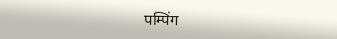पम्पिंग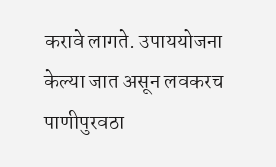करावे लागते. उपाययोजना केल्या जात असून लवकरच पाणीपुरवठा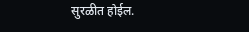सुरळीत होईल.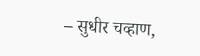– सुधीर चव्हाण,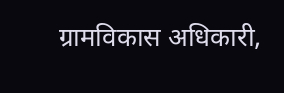ग्रामविकास अधिकारी,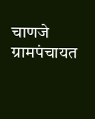चाणजे ग्रामपंचायत